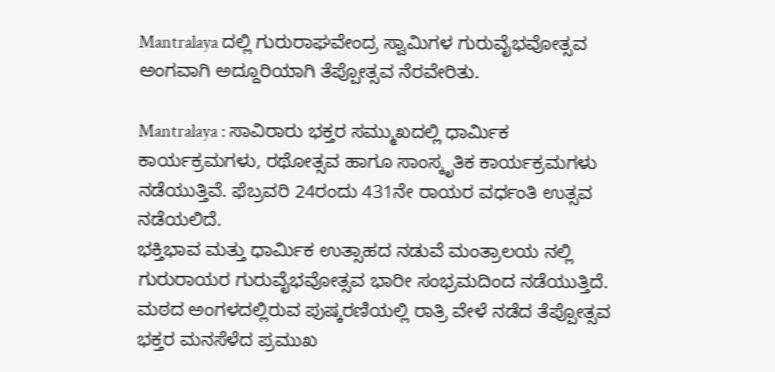Mantralaya ದಲ್ಲಿ ಗುರುರಾಘವೇಂದ್ರ ಸ್ವಾಮಿಗಳ ಗುರುವೈಭವೋತ್ಸವ ಅಂಗವಾಗಿ ಅದ್ದೂರಿಯಾಗಿ ತೆಪ್ಪೋತ್ಸವ ನೆರವೇರಿತು.

Mantralaya : ಸಾವಿರಾರು ಭಕ್ತರ ಸಮ್ಮುಖದಲ್ಲಿ ಧಾರ್ಮಿಕ ಕಾರ್ಯಕ್ರಮಗಳು, ರಥೋತ್ಸವ ಹಾಗೂ ಸಾಂಸ್ಕೃತಿಕ ಕಾರ್ಯಕ್ರಮಗಳು ನಡೆಯುತ್ತಿವೆ. ಫೆಬ್ರವರಿ 24ರಂದು 431ನೇ ರಾಯರ ವರ್ಧಂತಿ ಉತ್ಸವ ನಡೆಯಲಿದೆ.
ಭಕ್ತಿಭಾವ ಮತ್ತು ಧಾರ್ಮಿಕ ಉತ್ಸಾಹದ ನಡುವೆ ಮಂತ್ರಾಲಯ ನಲ್ಲಿ ಗುರುರಾಯರ ಗುರುವೈಭವೋತ್ಸವ ಭಾರೀ ಸಂಭ್ರಮದಿಂದ ನಡೆಯುತ್ತಿದೆ. ಮಠದ ಅಂಗಳದಲ್ಲಿರುವ ಪುಷ್ಕರಣಿಯಲ್ಲಿ ರಾತ್ರಿ ವೇಳೆ ನಡೆದ ತೆಪ್ಪೋತ್ಸವ ಭಕ್ತರ ಮನಸೆಳೆದ ಪ್ರಮುಖ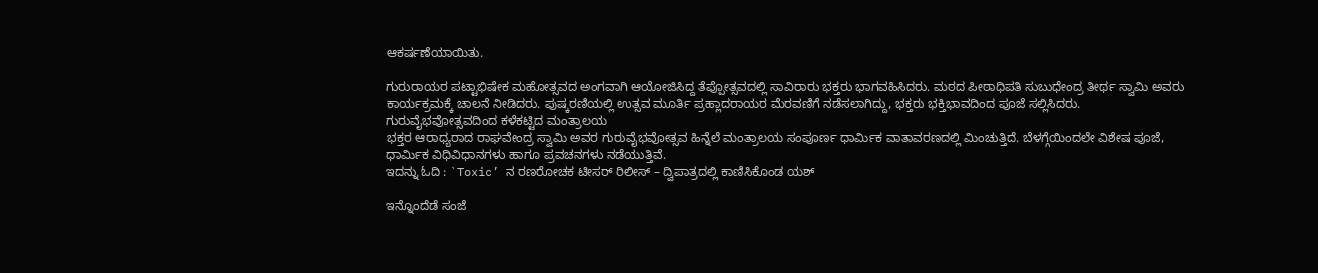ಆಕರ್ಷಣೆಯಾಯಿತು.

ಗುರುರಾಯರ ಪಟ್ಟಾಭಿಷೇಕ ಮಹೋತ್ಸವದ ಅಂಗವಾಗಿ ಆಯೋಜಿಸಿದ್ದ ತೆಪ್ಪೋತ್ಸವದಲ್ಲಿ ಸಾವಿರಾರು ಭಕ್ತರು ಭಾಗವಹಿಸಿದರು. ಮಠದ ಪೀಠಾಧಿಪತಿ ಸುಬುಧೇಂದ್ರ ತೀರ್ಥ ಸ್ವಾಮಿ ಅವರು ಕಾರ್ಯಕ್ರಮಕ್ಕೆ ಚಾಲನೆ ನೀಡಿದರು. ಪುಷ್ಕರಣಿಯಲ್ಲಿ ಉತ್ಸವ ಮೂರ್ತಿ ಪ್ರಹ್ಲಾದರಾಯರ ಮೆರವಣಿಗೆ ನಡೆಸಲಾಗಿದ್ದು, ಭಕ್ತರು ಭಕ್ತಿಭಾವದಿಂದ ಪೂಜೆ ಸಲ್ಲಿಸಿದರು.
ಗುರುವೈಭವೋತ್ಸವದಿಂದ ಕಳೆಕಟ್ಟಿದ ಮಂತ್ರಾಲಯ
ಭಕ್ತರ ಆರಾಧ್ಯರಾದ ರಾಘವೇಂದ್ರ ಸ್ವಾಮಿ ಅವರ ಗುರುವೈಭವೋತ್ಸವ ಹಿನ್ನೆಲೆ ಮಂತ್ರಾಲಯ ಸಂಪೂರ್ಣ ಧಾರ್ಮಿಕ ವಾತಾವರಣದಲ್ಲಿ ಮಿಂಚುತ್ತಿದೆ. ಬೆಳಗ್ಗೆಯಿಂದಲೇ ವಿಶೇಷ ಪೂಜೆ, ಧಾರ್ಮಿಕ ವಿಧಿವಿಧಾನಗಳು ಹಾಗೂ ಪ್ರವಚನಗಳು ನಡೆಯುತ್ತಿವೆ.
ಇದನ್ನು ಓದಿ : `Toxic’ ನ ರಣರೋಚಕ ಟೀಸರ್ ರಿಲೀಸ್ – ದ್ವಿಪಾತ್ರದಲ್ಲಿ ಕಾಣಿಸಿಕೊಂಡ ಯಶ್

ಇನ್ನೊಂದೆಡೆ ಸಂಜೆ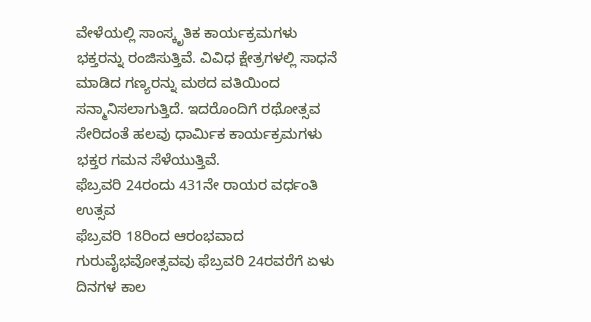ವೇಳೆಯಲ್ಲಿ ಸಾಂಸ್ಕೃತಿಕ ಕಾರ್ಯಕ್ರಮಗಳು ಭಕ್ತರನ್ನು ರಂಜಿಸುತ್ತಿವೆ. ವಿವಿಧ ಕ್ಷೇತ್ರಗಳಲ್ಲಿ ಸಾಧನೆ ಮಾಡಿದ ಗಣ್ಯರನ್ನು ಮಠದ ವತಿಯಿಂದ ಸನ್ಮಾನಿಸಲಾಗುತ್ತಿದೆ. ಇದರೊಂದಿಗೆ ರಥೋತ್ಸವ ಸೇರಿದಂತೆ ಹಲವು ಧಾರ್ಮಿಕ ಕಾರ್ಯಕ್ರಮಗಳು ಭಕ್ತರ ಗಮನ ಸೆಳೆಯುತ್ತಿವೆ.
ಫೆಬ್ರವರಿ 24ರಂದು 431ನೇ ರಾಯರ ವರ್ಧಂತಿ ಉತ್ಸವ
ಫೆಬ್ರವರಿ 18ರಿಂದ ಆರಂಭವಾದ ಗುರುವೈಭವೋತ್ಸವವು ಫೆಬ್ರವರಿ 24ರವರೆಗೆ ಏಳು ದಿನಗಳ ಕಾಲ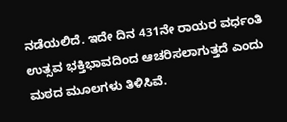ನಡೆಯಲಿದೆ. ಇದೇ ದಿನ 431ನೇ ರಾಯರ ವರ್ಧಂತಿ ಉತ್ಸವ ಭಕ್ತಿಭಾವದಿಂದ ಆಚರಿಸಲಾಗುತ್ತದೆ ಎಂದು ಮಠದ ಮೂಲಗಳು ತಿಳಿಸಿವೆ.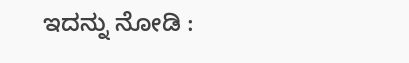ಇದನ್ನು ನೋಡಿ :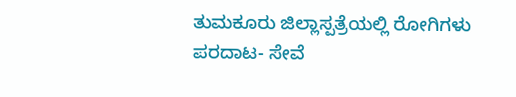ತುಮಕೂರು ಜಿಲ್ಲಾಸ್ಪತ್ರೆಯಲ್ಲಿ ರೋಗಿಗಳು ಪರದಾಟ- ಸೇವೆ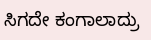ಸಿಗದೇ ಕಂಗಾಲಾದ್ರು